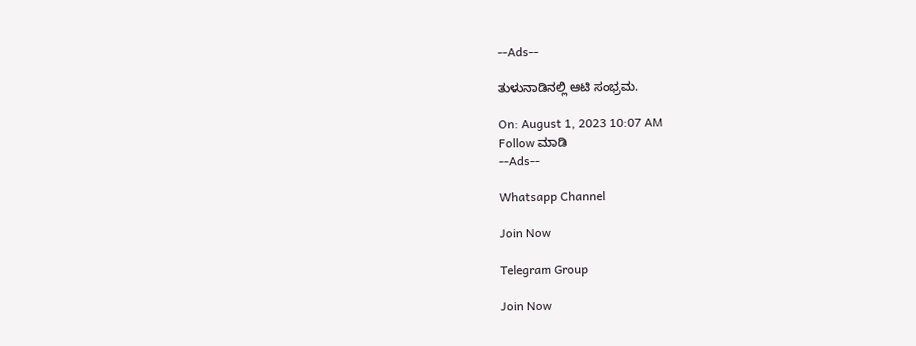--Ads--

ತುಳುನಾಡಿನಲ್ಲಿ ಆಟಿ ಸಂಭ್ರಮ.

On: August 1, 2023 10:07 AM
Follow ಮಾಡಿ
--Ads--

Whatsapp Channel

Join Now

Telegram Group

Join Now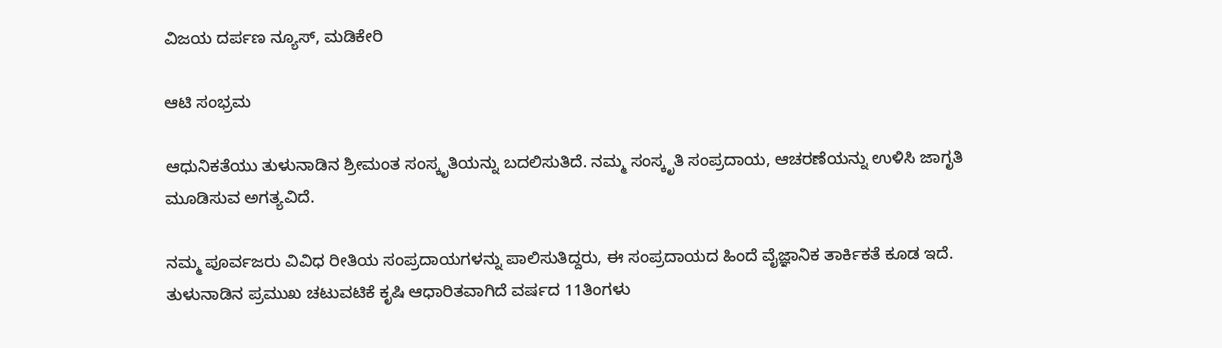ವಿಜಯ ದರ್ಪಣ ನ್ಯೂಸ್, ಮಡಿಕೇರಿ

ಆಟಿ ಸಂಭ್ರಮ

ಆಧುನಿಕತೆಯು ತುಳುನಾಡಿನ ಶ್ರೀಮಂತ ಸಂಸ್ಕೃತಿಯನ್ನು ಬದಲಿಸುತಿದೆ. ನಮ್ಮ ಸಂಸ್ಕೃತಿ ಸಂಪ್ರದಾಯ, ಆಚರಣೆಯನ್ನು ಉಳಿಸಿ ಜಾಗೃತಿ ಮೂಡಿಸುವ ಅಗತ್ಯವಿದೆ.

ನಮ್ಮ ಪೂರ್ವಜರು ವಿವಿಧ ರೀತಿಯ ಸಂಪ್ರದಾಯಗಳನ್ನು ಪಾಲಿಸುತಿದ್ದರು, ಈ ಸಂಪ್ರದಾಯದ ಹಿಂದೆ ವೈಜ್ಞಾನಿಕ ತಾರ್ಕಿಕತೆ ಕೂಡ ಇದೆ.
ತುಳುನಾಡಿನ ಪ್ರಮುಖ ಚಟುವಟಿಕೆ ಕೃಷಿ ಆಧಾರಿತವಾಗಿದೆ ವರ್ಷದ 11ತಿಂಗಳು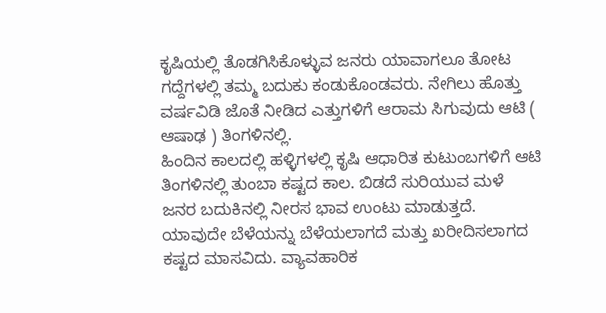ಕೃಷಿಯಲ್ಲಿ ತೊಡಗಿಸಿಕೊಳ್ಳುವ ಜನರು ಯಾವಾಗಲೂ ತೋಟ ಗದ್ದೆಗಳಲ್ಲಿ ತಮ್ಮ ಬದುಕು ಕಂಡುಕೊಂಡವರು. ನೇಗಿಲು ಹೊತ್ತು ವರ್ಷವಿಡಿ ಜೊತೆ ನೀಡಿದ ಎತ್ತುಗಳಿಗೆ ಆರಾಮ ಸಿಗುವುದು ಆಟಿ ( ಆಷಾಢ ) ತಿಂಗಳಿನಲ್ಲಿ.
ಹಿಂದಿನ ಕಾಲದಲ್ಲಿ ಹಳ್ಳಿಗಳಲ್ಲಿ ಕೃಷಿ ಆಧಾರಿತ ಕುಟುಂಬಗಳಿಗೆ ಆಟಿ ತಿಂಗಳಿನಲ್ಲಿ ತುಂಬಾ ಕಷ್ಟದ ಕಾಲ. ಬಿಡದೆ ಸುರಿಯುವ ಮಳೆ ಜನರ ಬದುಕಿನಲ್ಲಿ ನೀರಸ ಭಾವ ಉಂಟು ಮಾಡುತ್ತದೆ. ಯಾವುದೇ ಬೆಳೆಯನ್ನು ಬೆಳೆಯಲಾಗದೆ ಮತ್ತು ಖರೀದಿಸಲಾಗದ ಕಷ್ಟದ ಮಾಸವಿದು. ವ್ಯಾವಹಾರಿಕ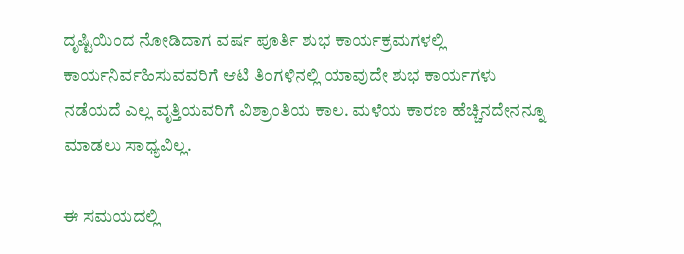ದೃಷ್ಟಿಯಿಂದ ನೋಡಿದಾಗ ವರ್ಷ ಪೂರ್ತಿ ಶುಭ ಕಾರ್ಯಕ್ರಮಗಳಲ್ಲಿ ಕಾರ್ಯನಿರ್ವಹಿಸುವವರಿಗೆ ಆಟಿ ತಿಂಗಳಿನಲ್ಲಿ ಯಾವುದೇ ಶುಭ ಕಾರ್ಯಗಳು ನಡೆಯದೆ ಎಲ್ಲ ವೃತ್ತಿಯವರಿಗೆ ವಿಶ್ರಾಂತಿಯ ಕಾಲ. ಮಳೆಯ ಕಾರಣ ಹೆಚ್ಚಿನದೇನನ್ನೂ ಮಾಡಲು ಸಾಧ್ಯವಿಲ್ಲ.

ಈ ಸಮಯದಲ್ಲಿ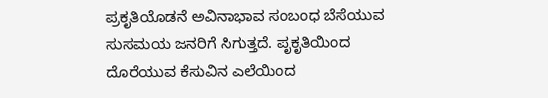ಪ್ರಕೃತಿಯೊಡನೆ ಅವಿನಾಭಾವ ಸಂಬಂಧ ಬೆಸೆಯುವ ಸುಸಮಯ ಜನರಿಗೆ ಸಿಗುತ್ತದೆ. ಪೃಕೃತಿಯಿಂದ ದೊರೆಯುವ ಕೆಸುವಿನ ಎಲೆಯಿಂದ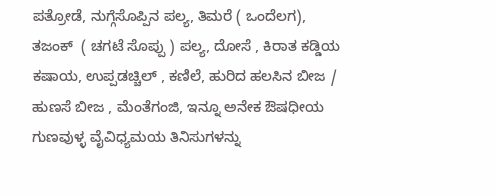ಪತ್ರೋಡೆ, ನುಗ್ಗೆಸೊಪ್ಪಿನ ಪಲ್ಯ, ತಿಮರೆ ( ಒಂದೆಲಗ), ತಜಂಕ್  ( ಚಗಟೆ ಸೊಪ್ಪು ) ಪಲ್ಯ, ದೋಸೆ , ಕಿರಾತ ಕಡ್ಡಿಯ ಕಷಾಯ, ಉಪ್ಪಡಚ್ಚಿಲ್ , ಕಣಿಲೆ, ಹುರಿದ ಹಲಸಿನ ಬೀಜ / ಹುಣಸೆ ಬೀಜ , ಮೆಂತೆಗಂಜಿ, ಇನ್ನೂ ಅನೇಕ ಔಷಧೀಯ ಗುಣವುಳ್ಳ ವೈವಿಧ್ಯಮಯ ತಿನಿಸುಗಳನ್ನು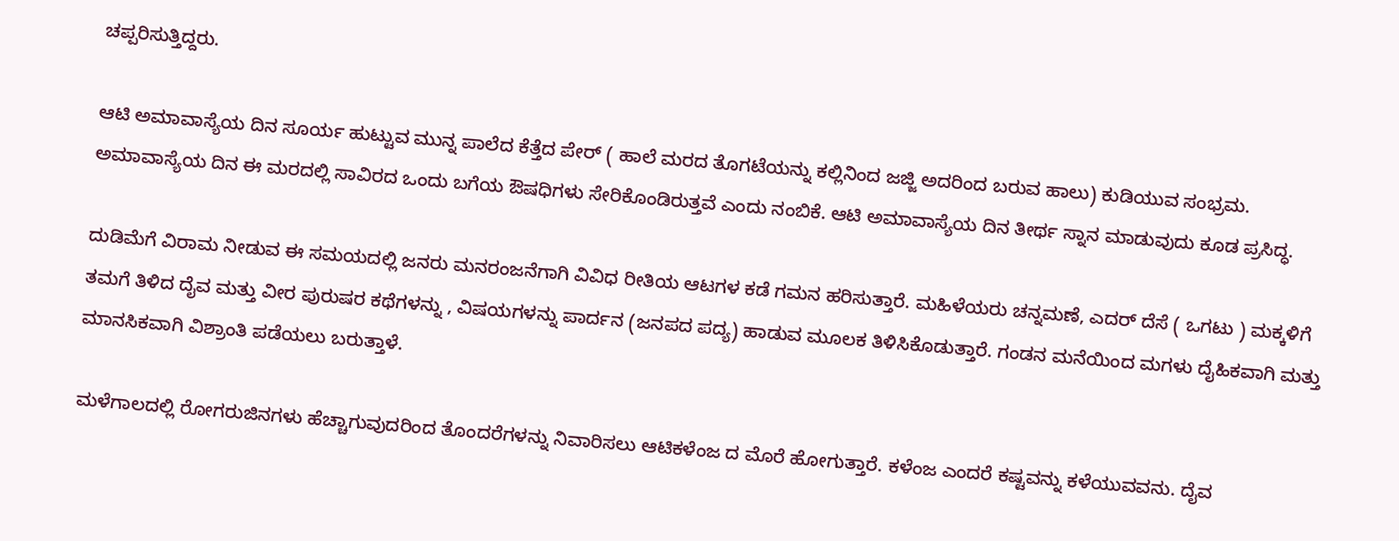ಚಪ್ಪರಿಸುತ್ತಿದ್ದರು.

ಆಟಿ ಅಮಾವಾಸ್ಯೆಯ ದಿನ ಸೂರ್ಯ ಹುಟ್ಟುವ ಮುನ್ನ ಪಾಲೆದ ಕೆತ್ತೆದ ಪೇರ್ ( ಹಾಲೆ ಮರದ ತೊಗಟೆಯನ್ನು ಕಲ್ಲಿನಿಂದ ಜಜ್ಜಿ ಅದರಿಂದ ಬರುವ ಹಾಲು) ಕುಡಿಯುವ ಸಂಭ್ರಮ. ಅಮಾವಾಸ್ಯೆಯ ದಿನ ಈ ಮರದಲ್ಲಿ ಸಾವಿರದ ಒಂದು ಬಗೆಯ ಔಷಧಿಗಳು ಸೇರಿಕೊಂಡಿರುತ್ತವೆ ಎಂದು ನಂಬಿಕೆ. ಆಟಿ ಅಮಾವಾಸ್ಯೆಯ ದಿನ ತೀರ್ಥ ಸ್ನಾನ ಮಾಡುವುದು ಕೂಡ ಪ್ರಸಿದ್ಧ.

ದುಡಿಮೆಗೆ ವಿರಾಮ ನೀಡುವ ಈ ಸಮಯದಲ್ಲಿ ಜನರು ಮನರಂಜನೆಗಾಗಿ ವಿವಿಧ ರೀತಿಯ ಆಟಗಳ ಕಡೆ ಗಮನ ಹರಿಸುತ್ತಾರೆ. ಮಹಿಳೆಯರು ಚನ್ನಮಣೆ, ಎದರ್ ದೆಸೆ ( ಒಗಟು ) ಮಕ್ಕಳಿಗೆ ತಮಗೆ ತಿಳಿದ ದೈವ ಮತ್ತು ವೀರ ಪುರುಷರ ಕಥೆಗಳನ್ನು , ವಿಷಯಗಳನ್ನು ಪಾರ್ದನ (ಜನಪದ ಪದ್ಯ) ಹಾಡುವ ಮೂಲಕ ತಿಳಿಸಿಕೊಡುತ್ತಾರೆ. ಗಂಡನ ಮನೆಯಿಂದ ಮಗಳು ದೈಹಿಕವಾಗಿ ಮತ್ತು ಮಾನಸಿಕವಾಗಿ ವಿಶ್ರಾಂತಿ ಪಡೆಯಲು ಬರುತ್ತಾಳೆ.

ಮಳೆಗಾಲದಲ್ಲಿ ರೋಗರುಜಿನಗಳು ಹೆಚ್ಚಾಗುವುದರಿಂದ ತೊಂದರೆಗಳನ್ನು ನಿವಾರಿಸಲು ಆಟಿಕಳೆಂಜ ದ ಮೊರೆ ಹೋಗುತ್ತಾರೆ. ಕಳೆಂಜ ಎಂದರೆ ಕಷ್ಟವನ್ನು ಕಳೆಯುವವನು. ದೈವ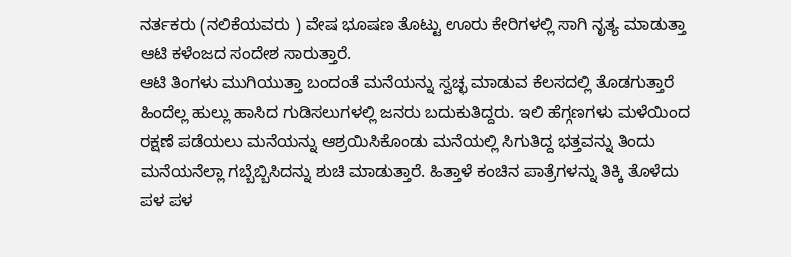ನರ್ತಕರು (ನಲಿಕೆಯವರು ) ವೇಷ ಭೂಷಣ ತೊಟ್ಟು ಊರು ಕೇರಿಗಳಲ್ಲಿ ಸಾಗಿ ನೃತ್ಯ ಮಾಡುತ್ತಾ ಆಟಿ ಕಳೆಂಜದ ಸಂದೇಶ ಸಾರುತ್ತಾರೆ.
ಆಟಿ ತಿಂಗಳು ಮುಗಿಯುತ್ತಾ ಬಂದಂತೆ ಮನೆಯನ್ನು ಸ್ವಚ್ಛ ಮಾಡುವ ಕೆಲಸದಲ್ಲಿ ತೊಡಗುತ್ತಾರೆ ಹಿಂದೆಲ್ಲ ಹುಲ್ಲು ಹಾಸಿದ ಗುಡಿಸಲುಗಳಲ್ಲಿ ಜನರು ಬದುಕುತಿದ್ದರು. ಇಲಿ ಹೆಗ್ಗಣಗಳು ಮಳೆಯಿಂದ ರಕ್ಷಣೆ ಪಡೆಯಲು ಮನೆಯನ್ನು ಆಶ್ರಯಿಸಿಕೊಂಡು ಮನೆಯಲ್ಲಿ ಸಿಗುತಿದ್ದ ಭತ್ತವನ್ನು ತಿಂದು ಮನೆಯನೆಲ್ಲಾ ಗಬ್ಬೆಬ್ಬಿಸಿದನ್ನು ಶುಚಿ ಮಾಡುತ್ತಾರೆ. ಹಿತ್ತಾಳೆ ಕಂಚಿನ ಪಾತ್ರೆಗಳನ್ನು ತಿಕ್ಕಿ ತೊಳೆದು ಪಳ ಪಳ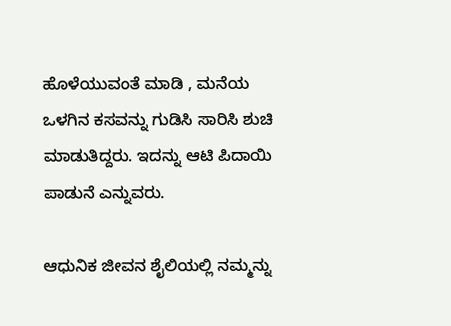ಹೊಳೆಯುವಂತೆ ಮಾಡಿ , ಮನೆಯ ಒಳಗಿನ ಕಸವನ್ನು ಗುಡಿಸಿ ಸಾರಿಸಿ ಶುಚಿ ಮಾಡುತಿದ್ದರು. ಇದನ್ನು ಆಟಿ ಪಿದಾಯಿ ಪಾಡುನೆ ಎನ್ನುವರು.

ಆಧುನಿಕ ಜೀವನ ಶೈಲಿಯಲ್ಲಿ ನಮ್ಮನ್ನು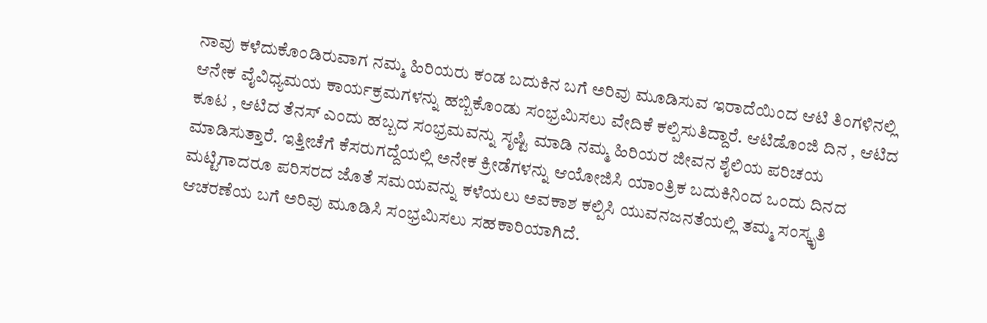ನಾವು ಕಳೆದುಕೊಂಡಿರುವಾಗ ನಮ್ಮ ಹಿರಿಯರು ಕಂಡ ಬದುಕಿನ ಬಗೆ ಅರಿವು ಮೂಡಿಸುವ ಇರಾದೆಯಿಂದ ಆಟಿ ತಿಂಗಳಿನಲ್ಲಿ ಆನೇಕ ವೈವಿಧ್ಯಮಯ ಕಾರ್ಯಕ್ರಮಗಳನ್ನು ಹಬ್ಬಿಕೊಂಡು ಸಂಭ್ರಮಿಸಲು ವೇದಿಕೆ ಕಲ್ಪಿಸುತಿದ್ದಾರೆ. ಆಟಿಡೊಂಜಿ ದಿನ , ಆಟಿದ ಕೂಟ , ಆಟಿದ ತೆನಸ್ ಎಂದು ಹಬ್ಬದ ಸಂಭ್ರಮವನ್ನು ಸೃಷ್ಟಿ ಮಾಡಿ ನಮ್ಮ ಹಿರಿಯರ ಜೀವನ ಶೈಲಿಯ ಪರಿಚಯ ಮಾಡಿಸುತ್ತಾರೆ. ಇತ್ತೀಚೆಗೆ ಕೆಸರುಗದ್ದೆಯಲ್ಲಿ ಅನೇಕ ಕ್ರೀಡೆಗಳನ್ನು ಆಯೋಜಿಸಿ ಯಾಂತ್ರಿಕ ಬದುಕಿನಿಂದ ಒಂದು ದಿನದ ಮಟ್ಟಿಗಾದರೂ ಪರಿಸರದ ಜೊತೆ ಸಮಯವನ್ನು ಕಳೆಯಲು ಅವಕಾಶ ಕಲ್ಪಿಸಿ ಯುವನಜನತೆಯಲ್ಲಿ ತಮ್ಮ ಸಂಸ್ಕೃತಿ ಆಚರಣೆಯ ಬಗೆ ಅರಿವು ಮೂಡಿಸಿ ಸಂಭ್ರಮಿಸಲು ಸಹಕಾರಿಯಾಗಿದೆ.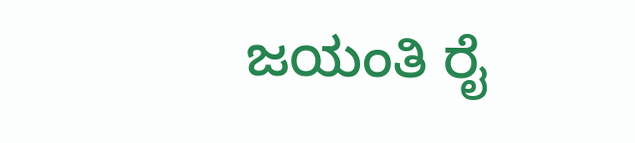ಜಯಂತಿ ರೈ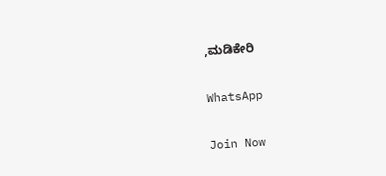,ಮಡಿಕೇರಿ

WhatsApp

Join Now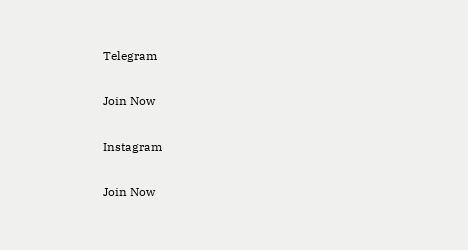Telegram

Join Now

Instagram

Join Now